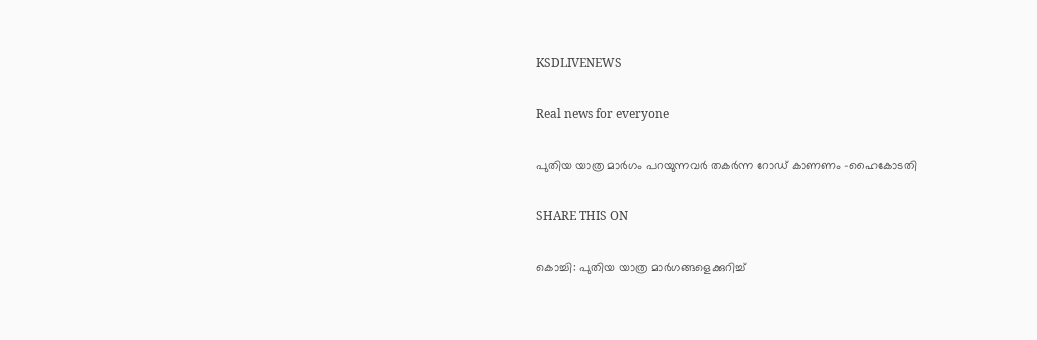KSDLIVENEWS

Real news for everyone

പുതിയ യാത്ര മാര്‍ഗം പറയുന്നവര്‍ തകര്‍ന്ന റോഡ് കാണണം -ഹൈകോടതി

SHARE THIS ON

കൊച്ചി: പുതിയ യാത്ര മാര്‍ഗങ്ങളെക്കുറിച്ച്‌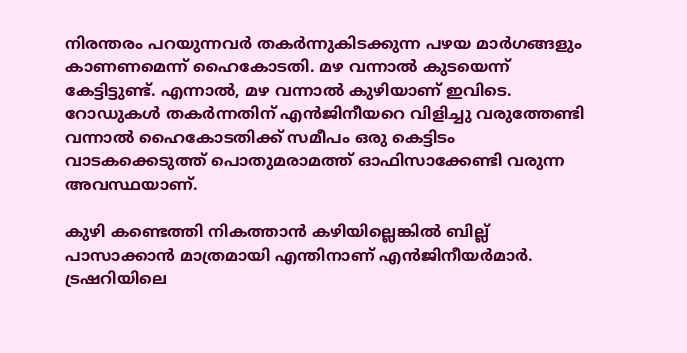നിരന്തരം പറയുന്നവര്‍ തകര്‍ന്നുകിടക്കുന്ന പഴയ മാര്‍ഗങ്ങളും കാണണമെന്ന് ഹൈകോടതി. മഴ വന്നാല്‍ കുടയെന്ന് കേട്ടിട്ടുണ്ട്. എന്നാല്‍, മഴ വന്നാല്‍ കുഴിയാണ് ഇവിടെ. റോഡുകള്‍ തകര്‍ന്നതിന് എന്‍ജിനീയറെ വിളിച്ചു വരുത്തേണ്ടി വന്നാല്‍ ഹൈകോടതിക്ക് സമീപം ഒരു കെട്ടിടം വാടകക്കെടുത്ത് പൊതുമരാമത്ത് ഓഫിസാക്കേണ്ടി വരുന്ന അവസ്ഥയാണ്.

കുഴി കണ്ടെത്തി നികത്താന്‍ കഴിയില്ലെങ്കില്‍ ബില്ല് പാസാക്കാന്‍ മാത്രമായി എന്തിനാണ് എന്‍ജിനീയര്‍മാര്‍. ട്രഷറിയിലെ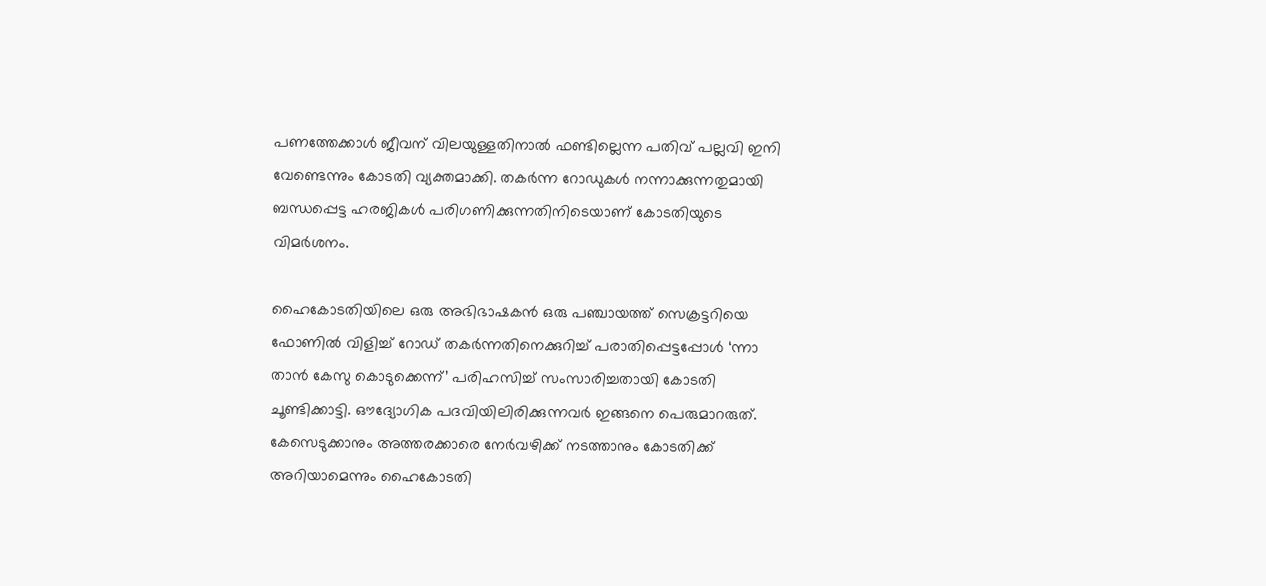പണത്തേക്കാള്‍ ജീവന് വിലയുള്ളതിനാല്‍ ഫണ്ടില്ലെന്ന പതിവ് പല്ലവി ഇനി വേണ്ടെന്നും കോടതി വ്യക്തമാക്കി. തകര്‍ന്ന റോഡുകള്‍ നന്നാക്കുന്നതുമായി ബന്ധപ്പെട്ട ഹരജികള്‍ പരിഗണിക്കുന്നതിനിടെയാണ് കോടതിയുടെ വിമര്‍ശനം.

ഹൈകോടതിയിലെ ഒരു അഭിഭാഷകന്‍ ഒരു പഞ്ചായത്ത് സെക്രട്ടറിയെ ഫോണില്‍ വിളിച്ച്‌ റോഡ് തകര്‍ന്നതിനെക്കുറിച്ച്‌ പരാതിപ്പെട്ടപ്പോള്‍ ‘ന്നാ താന്‍ കേസു കൊടുക്കെന്ന്’ പരിഹസിച്ച്‌ സംസാരിച്ചതായി കോടതി ചൂണ്ടിക്കാട്ടി. ഔദ്യോഗിക പദവിയിലിരിക്കുന്നവര്‍ ഇങ്ങനെ പെരുമാറരുത്. കേസെടുക്കാനും അത്തരക്കാരെ നേര്‍വഴിക്ക് നടത്താനും കോടതിക്ക് അറിയാമെന്നും ഹൈകോടതി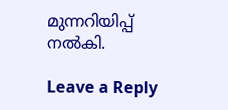മുന്നറിയിപ്പ് നല്‍കി.

Leave a Reply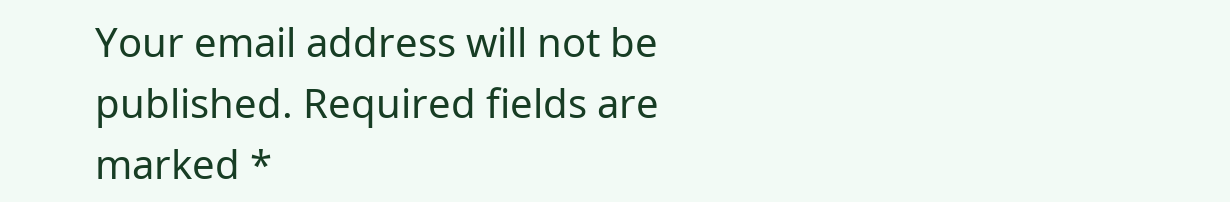Your email address will not be published. Required fields are marked *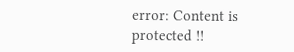error: Content is protected !!